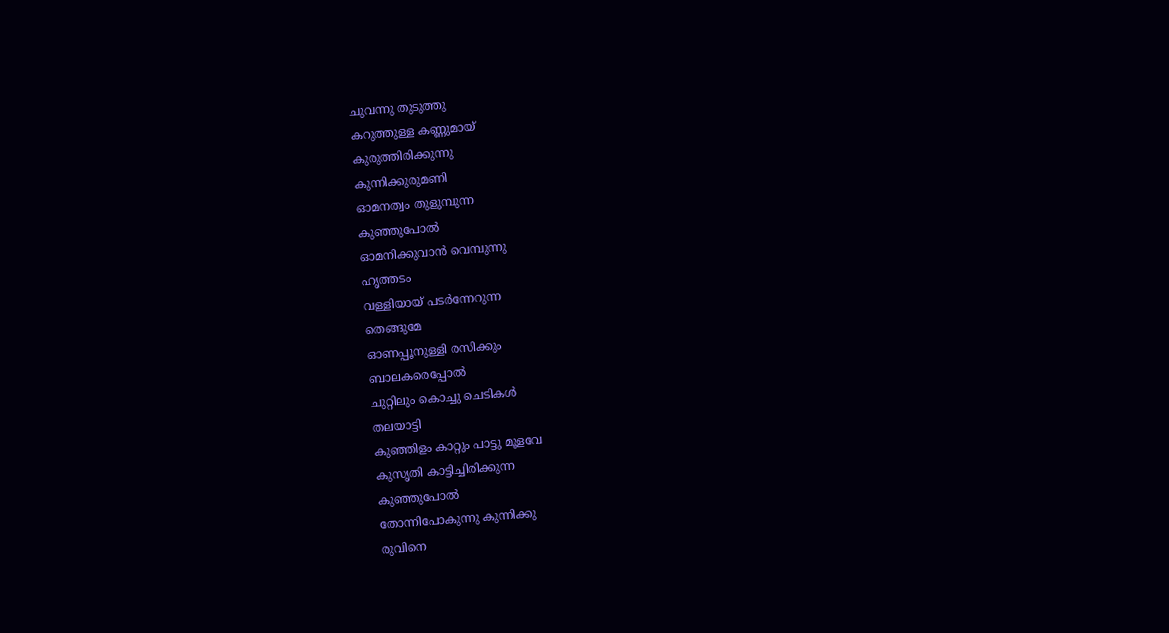ചുവന്നു തുടുത്തു
കറുത്തുള്ള കണ്ണുമായ്
കുരുത്തിരിക്കുന്നു
കുന്നിക്കുരുമണി
ഓമനത്വം തുളുമ്പുന്ന
കുഞ്ഞുപോൽ
ഓമനിക്കുവാൻ വെമ്പുന്നു
ഹൃത്തടം
വള്ളിയായ് പടർന്നേറുന്ന
തെങ്ങുമേ
ഓണപ്പൂനുള്ളി രസിക്കും
ബാലകരെപ്പോൽ
ചുറ്റിലും കൊച്ചു ചെടികൾ
തലയാട്ടി
കുഞ്ഞിളം കാറ്റും പാട്ടു മൂളവേ
കുസൃതി കാട്ടിച്ചിരിക്കുന്ന
കുഞ്ഞുപോൽ
തോന്നിപോകുന്നു കുന്നിക്കു
രുവിനെ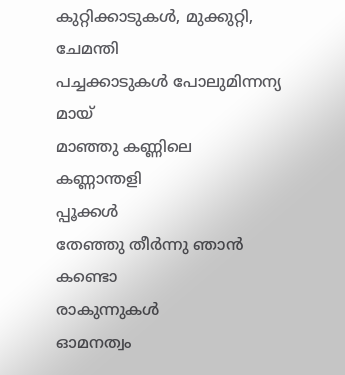കുറ്റിക്കാടുകൾ, മുക്കുറ്റി,
ചേമന്തി
പച്ചക്കാടുകൾ പോലുമിന്നന്യ
മായ്
മാഞ്ഞു കണ്ണിലെ കണ്ണാന്തളി
പ്പൂക്കൾ
തേഞ്ഞു തീർന്നു ഞാൻ കണ്ടൊ
രാകുന്നുകൾ
ഓമനത്വം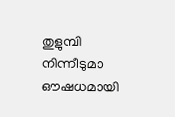തുളുമ്പി നിന്നീടുമാ
ഔഷധമായി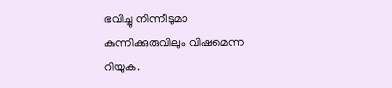ഭവിച്ചു നിന്നീടുമാ
കുന്നിക്കുരുവിലും വിഷമെന്ന
റിയുക.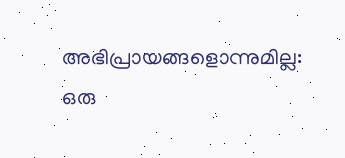അഭിപ്രായങ്ങളൊന്നുമില്ല:
ഒരു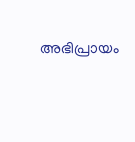അഭിപ്രായം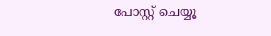പോസ്റ്റ് ചെയ്യൂ